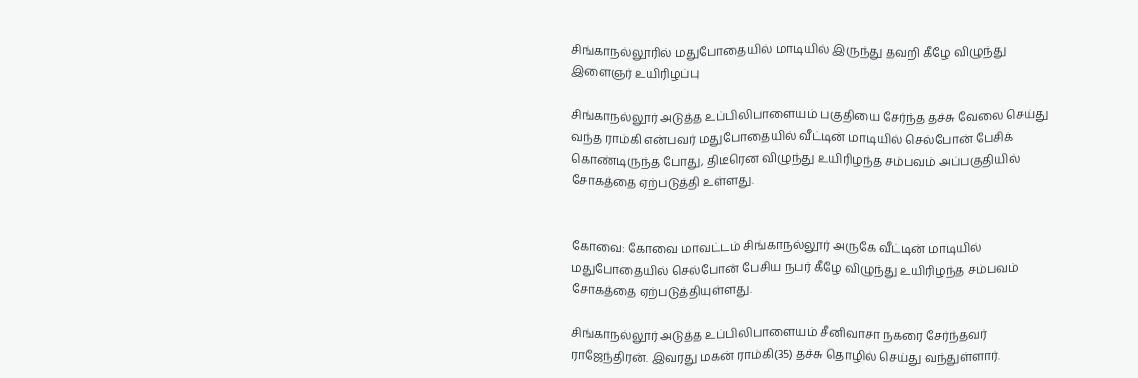சிங்காநல்லூரில் மதுபோதையில் மாடியில் இருந்து தவறி கீழே விழுந்து இளைஞர் உயிரிழப்பு

சிங்காநல்லூர் அடுத்த உப்பிலிபாளையம் பகுதியை சேர்ந்த தச்சு வேலை செய்து வந்த ராம்கி என்பவர் மதுபோதையில் வீட்டின் மாடியில் செல்போன் பேசிக் கொண்டிருந்த போது, திடீரென விழுந்து உயிரிழந்த சம்பவம் அப்பகுதியில் சோகத்தை ஏற்படுத்தி உள்ளது.


கோவை: கோவை மாவட்டம் சிங்காநல்லூர் அருகே வீட்டின் மாடியில் மதுபோதையில் செல்போன் பேசிய நபர் கீழே விழுந்து உயிரிழந்த சம்பவம் சோகத்தை ஏற்படுத்தியுள்ளது.

சிங்காநல்லூர் அடுத்த உப்பிலிபாளையம் சீனிவாசா நகரை சேர்ந்தவர் ராஜேந்திரன். இவரது மகன் ராம்கி(35) தச்சு தொழில் செய்து வந்துள்ளார்.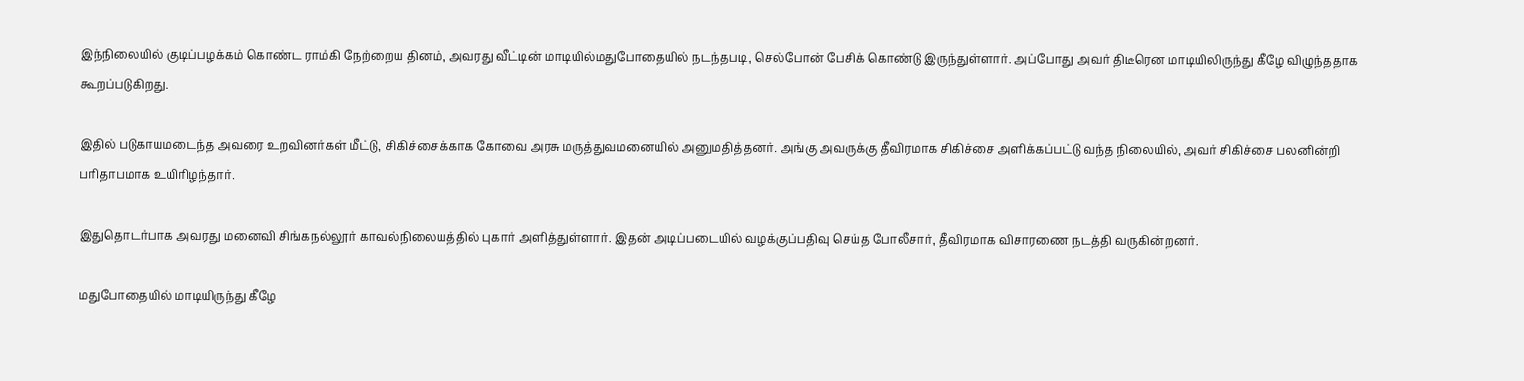இந்நிலையில் குடிப்பழக்கம் கொண்ட ராம்கி நேற்றைய தினம், அவரது வீட்டின் மாடியில்மதுபோதையில் நடந்தபடி, செல்போன் பேசிக் கொண்டு இருந்துள்ளார். அப்போது அவர் திடீரென மாடியிலிருந்து கீழே விழுந்ததாக கூறப்படுகிறது.

இதில் படுகாயமடைந்த அவரை உறவினர்கள் மீட்டு, சிகிச்சைக்காக கோவை அரசு மருத்துவமனையில் அனுமதித்தனர். அங்கு அவருக்கு தீவிரமாக சிகிச்சை அளிக்கப்பட்டு வந்த நிலையில், அவர் சிகிச்சை பலனின்றி பரிதாபமாக உயிரிழந்தார்.

இதுதொடர்பாக அவரது மனைவி சிங்கநல்லூர் காவல்நிலையத்தில் புகார் அளித்துள்ளார். இதன் அடிப்படையில் வழக்குப்பதிவு செய்த போலீசார், தீவிரமாக விசாரணை நடத்தி வருகின்றனர்.

மதுபோதையில் மாடியிருந்து கீழே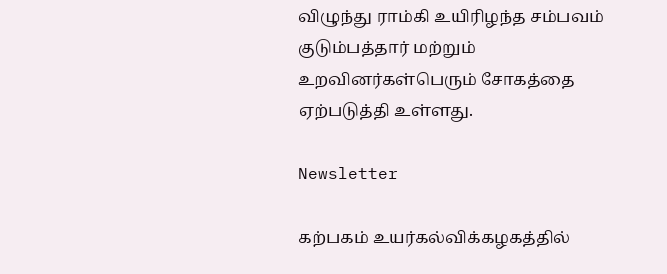விழுந்து ராம்கி உயிரிழந்த சம்பவம் குடும்பத்தார் மற்றும் உறவினர்கள்பெரும் சோகத்தை ஏற்படுத்தி உள்ளது.

Newsletter

கற்பகம் உயர்கல்விக்கழகத்தில்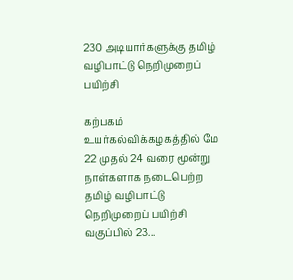230 அடியார்களுக்கு தமிழ் வழிபாட்டு நெறிமுறைப் பயிற்சி

கற்பகம் உயர்கல்விக்கழகத்தில் மே 22 முதல் 24 வரை மூன்று நாள்களாக நடைபெற்ற தமிழ் வழிபாட்டு நெறிமுறைப் பயிற்சி வகுப்பில் 23...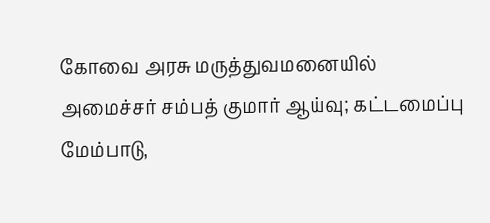கோவை அரசு மருத்துவமனையில் அமைச்சர் சம்பத் குமார் ஆய்வு; கட்டமைப்பு மேம்பாடு,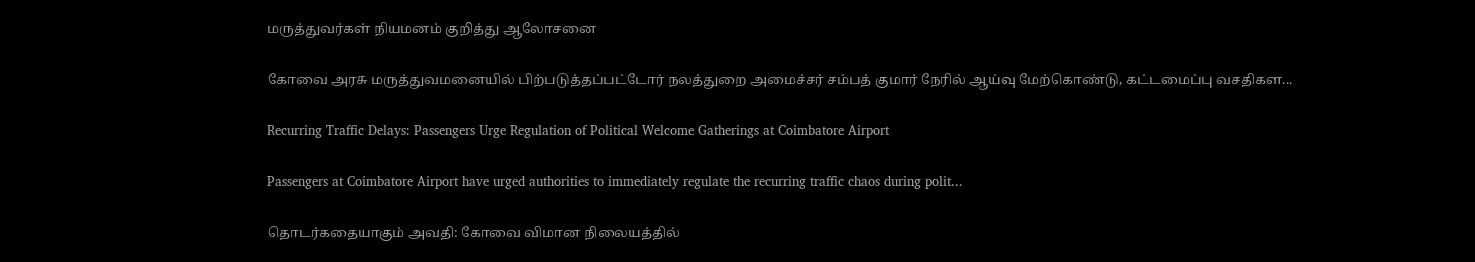மருத்துவர்கள் நியமனம் குறித்து ஆலோசனை

கோவை அரசு மருத்துவமனையில் பிற்படுத்தப்பட்டோர் நலத்துறை அமைச்சர் சம்பத் குமார் நேரில் ஆய்வு மேற்கொண்டு, கட்டமைப்பு வசதிகள...

Recurring Traffic Delays: Passengers Urge Regulation of Political Welcome Gatherings at Coimbatore Airport

Passengers at Coimbatore Airport have urged authorities to immediately regulate the recurring traffic chaos during polit...

தொடர்கதையாகும் அவதி: கோவை விமான நிலையத்தில்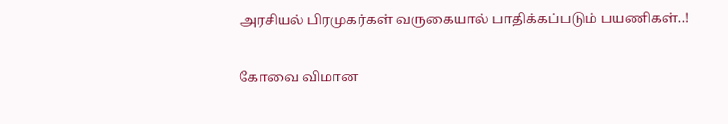அரசியல் பிரமுகர்கள் வருகையால் பாதிக்கப்படும் பயணிகள்..!

கோவை விமான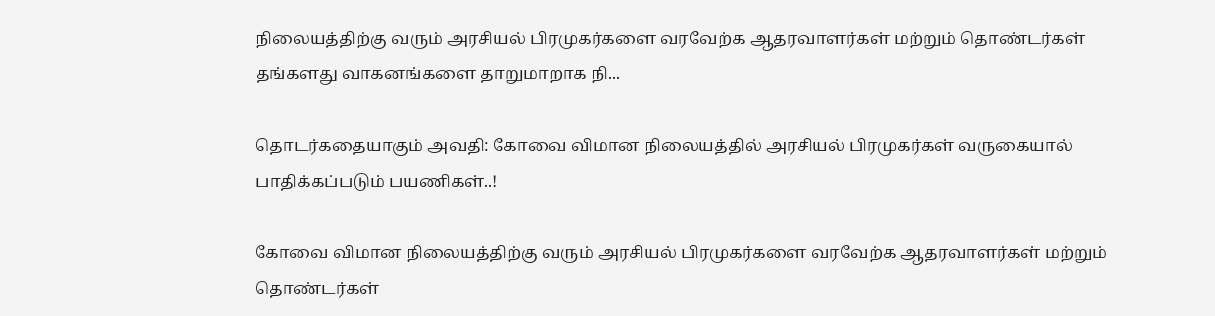நிலையத்திற்கு வரும் அரசியல் பிரமுகர்களை வரவேற்க ஆதரவாளர்கள் மற்றும் தொண்டர்கள் தங்களது வாகனங்களை தாறுமாறாக நி...

தொடர்கதையாகும் அவதி: கோவை விமான நிலையத்தில் அரசியல் பிரமுகர்கள் வருகையால் பாதிக்கப்படும் பயணிகள்..!

கோவை விமான நிலையத்திற்கு வரும் அரசியல் பிரமுகர்களை வரவேற்க ஆதரவாளர்கள் மற்றும் தொண்டர்கள்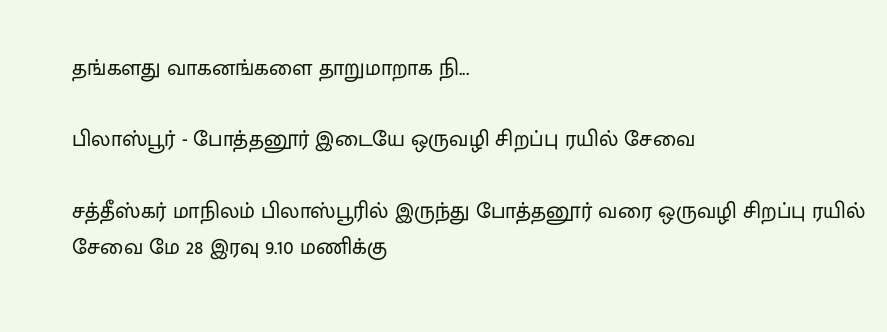தங்களது வாகனங்களை தாறுமாறாக நி...

பிலாஸ்பூர் - போத்தனூர் இடையே ஒருவழி சிறப்பு ரயில் சேவை

சத்தீஸ்கர் மாநிலம் பிலாஸ்பூரில் இருந்து போத்தனூர் வரை ஒருவழி சிறப்பு ரயில் சேவை மே 28 இரவு 9.10 மணிக்கு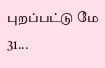புறப்பட்டு மே 31...